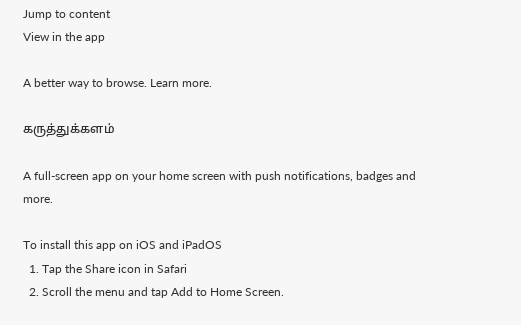Jump to content
View in the app

A better way to browse. Learn more.

கருத்துக்களம்

A full-screen app on your home screen with push notifications, badges and more.

To install this app on iOS and iPadOS
  1. Tap the Share icon in Safari
  2. Scroll the menu and tap Add to Home Screen.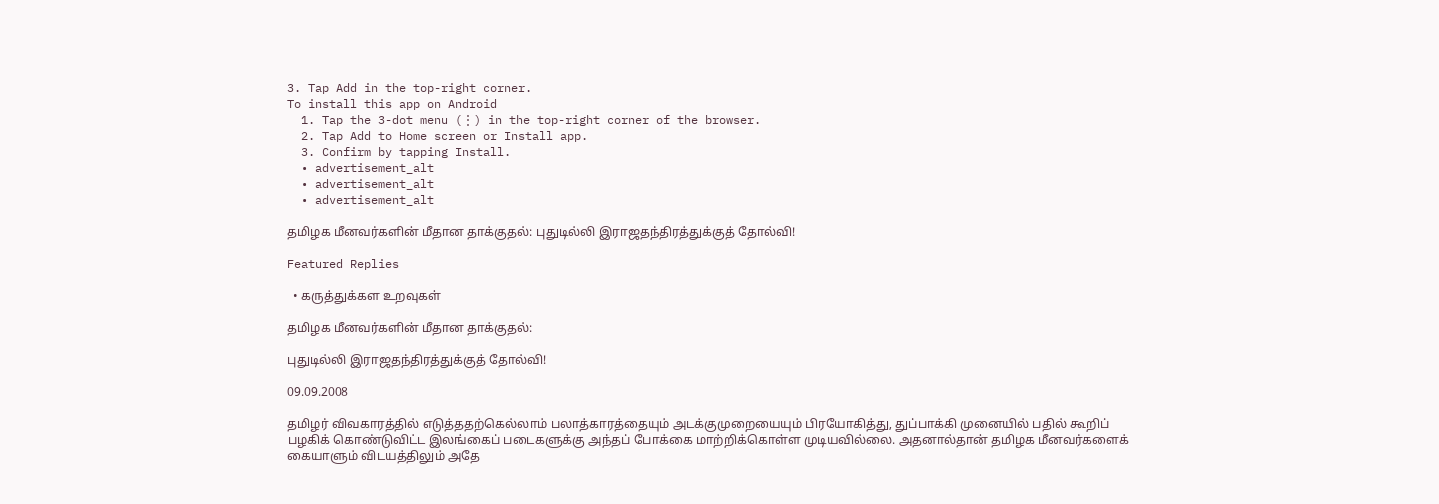3. Tap Add in the top-right corner.
To install this app on Android
  1. Tap the 3-dot menu (⋮) in the top-right corner of the browser.
  2. Tap Add to Home screen or Install app.
  3. Confirm by tapping Install.
  • advertisement_alt
  • advertisement_alt
  • advertisement_alt

தமிழக மீனவர்களின் மீதான தாக்குதல்: புதுடில்லி இராஜதந்திரத்துக்குத் தோல்வி!

Featured Replies

  • கருத்துக்கள உறவுகள்

தமிழக மீனவர்களின் மீதான தாக்குதல்:

புதுடில்லி இராஜதந்திரத்துக்குத் தோல்வி!

09.09.2008

தமிழர் விவகாரத்தில் எடுத்ததற்கெல்லாம் பலாத்காரத்தையும் அடக்குமுறையையும் பிரயோகித்து, துப்பாக்கி முனையில் பதில் கூறிப் பழகிக் கொண்டுவிட்ட இலங்கைப் படைகளுக்கு அந்தப் போக்கை மாற்றிக்கொள்ள முடியவில்லை. அதனால்தான் தமிழக மீனவர்களைக் கையாளும் விடயத்திலும் அதே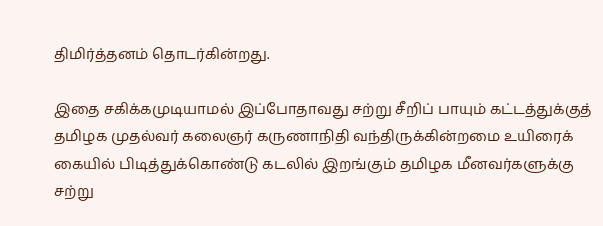திமிர்த்தனம் தொடர்கின்றது.

இதை சகிக்கமுடியாமல் இப்போதாவது சற்று சீறிப் பாயும் கட்டத்துக்குத் தமிழக முதல்வர் கலைஞர் கருணாநிதி வந்திருக்கின்றமை உயிரைக் கையில் பிடித்துக்கொண்டு கடலில் இறங்கும் தமிழக மீனவர்களுக்கு சற்று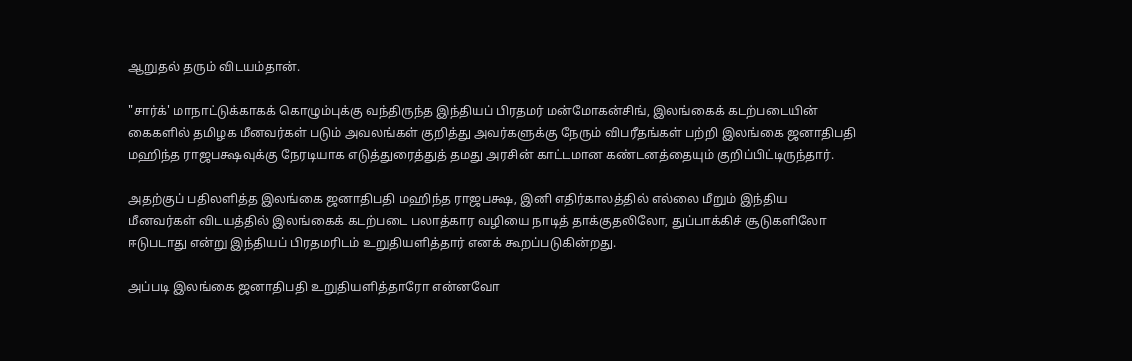ஆறுதல் தரும் விடயம்தான்.

"சார்க்' மாநாட்டுக்காகக் கொழும்புக்கு வந்திருந்த இந்தியப் பிரதமர் மன்மோகன்சிங், இலங்கைக் கடற்படையின் கைகளில் தமிழக மீனவர்கள் படும் அவலங்கள் குறித்து அவர்களுக்கு நேரும் விபரீதங்கள் பற்றி இலங்கை ஜனாதிபதி மஹிந்த ராஜபக்ஷவுக்கு நேரடியாக எடுத்துரைத்துத் தமது அரசின் காட்டமான கண்டனத்தையும் குறிப்பிட்டிருந்தார்.

அதற்குப் பதிலளித்த இலங்கை ஜனாதிபதி மஹிந்த ராஜபக்ஷ, இனி எதிர்காலத்தில் எல்லை மீறும் இந்திய மீனவர்கள் விடயத்தில் இலங்கைக் கடற்படை பலாத்கார வழியை நாடித் தாக்குதலிலோ, துப்பாக்கிச் சூடுகளிலோ ஈடுபடாது என்று இந்தியப் பிரதமரிடம் உறுதியளித்தார் எனக் கூறப்படுகின்றது.

அப்படி இலங்கை ஜனாதிபதி உறுதியளித்தாரோ என்னவோ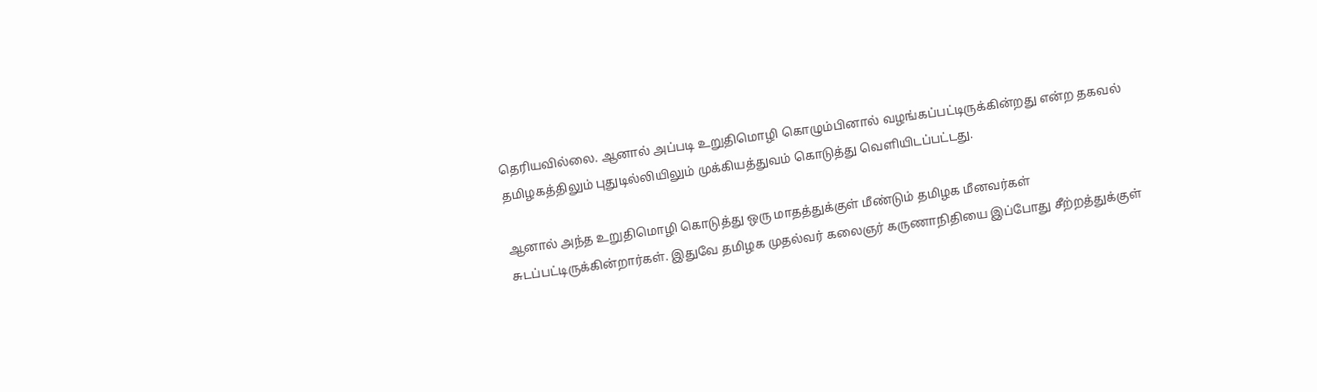தெரியவில்லை. ஆனால் அப்படி உறுதிமொழி கொழும்பினால் வழங்கப்பட்டிருக்கின்றது என்ற தகவல் தமிழகத்திலும் புதுடில்லியிலும் முக்கியத்துவம் கொடுத்து வெளியிடப்பட்டது.

ஆனால் அந்த உறுதிமொழி கொடுத்து ஒரு மாதத்துக்குள் மீண்டும் தமிழக மீனவர்கள் சுடப்பட்டிருக்கின்றார்கள். இதுவே தமிழக முதல்வர் கலைஞர் கருணாநிதியை இப்போது சீற்றத்துக்குள்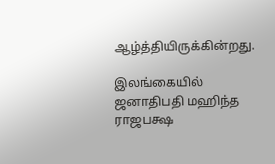ஆழ்த்தியிருக்கின்றது.

இலங்கையில் ஜனாதிபதி மஹிந்த ராஜபக்ஷ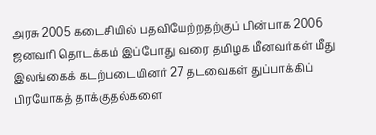அரசு 2005 கடைசியில் பதவியேற்றதற்குப் பின்பாக 2006 ஜனவரி தொடக்கம் இப்போது வரை தமிழக மீனவர்கள் மீது இலங்கைக் கடற்படையினர் 27 தடவைகள் துப்பாக்கிப் பிரயோகத் தாக்குதல்களை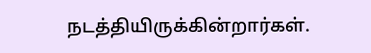நடத்தியிருக்கின்றார்கள்.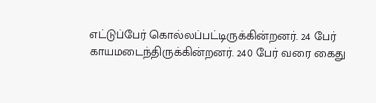எட்டுப்பேர் கொல்லப்பட்டிருக்கின்றனர். 24 பேர் காயமடைந்திருக்கின்றனர். 240 பேர் வரை கைது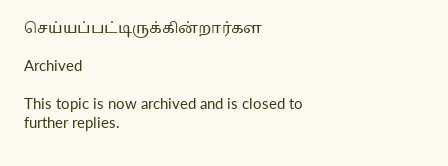செய்யப்பட்டிருக்கின்றார்கள

Archived

This topic is now archived and is closed to further replies.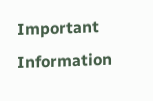Important Information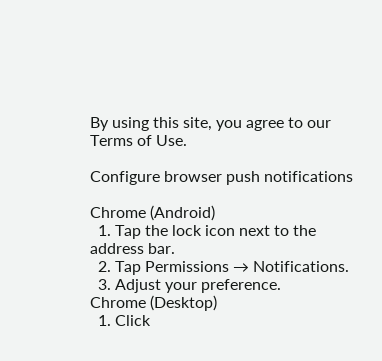By using this site, you agree to our Terms of Use.

Configure browser push notifications

Chrome (Android)
  1. Tap the lock icon next to the address bar.
  2. Tap Permissions → Notifications.
  3. Adjust your preference.
Chrome (Desktop)
  1. Click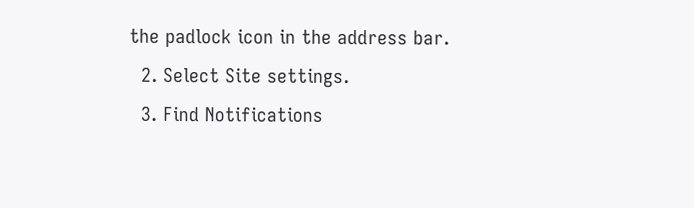the padlock icon in the address bar.
  2. Select Site settings.
  3. Find Notifications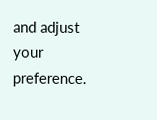and adjust your preference.